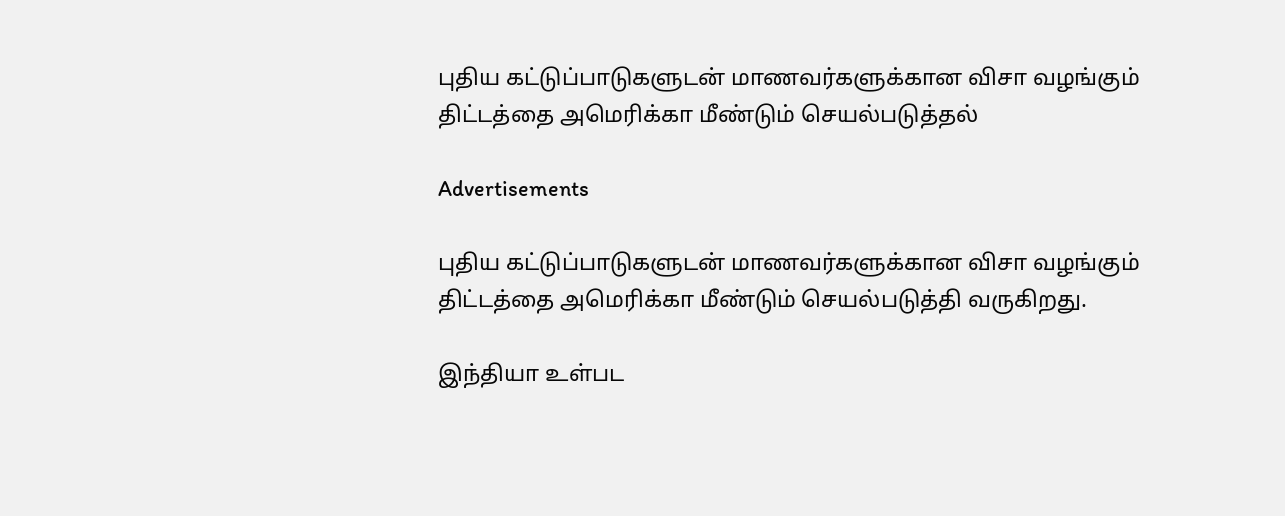புதிய கட்டுப்பாடுகளுடன் மாணவர்களுக்கான விசா வழங்கும் திட்டத்தை அமெரிக்கா மீண்டும் செயல்படுத்தல்

Advertisements

புதிய கட்டுப்பாடுகளுடன் மாணவர்களுக்கான விசா வழங்கும் திட்டத்தை அமெரிக்கா மீண்டும் செயல்படுத்தி வருகிறது.

இந்தியா உள்பட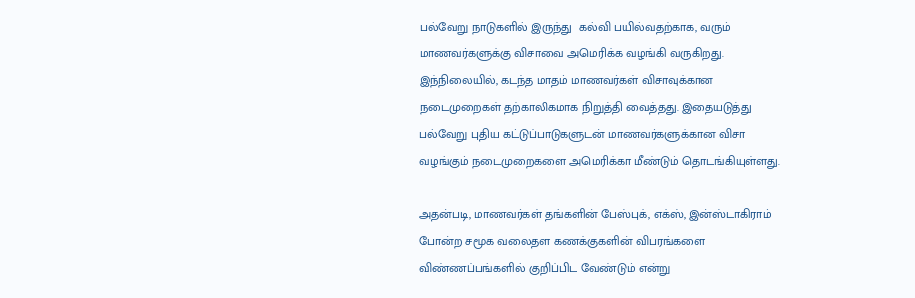பல்வேறு நாடுகளில் இருந்து  கல்வி பயில்வதற்காக, வரும் மாணவர்களுக்கு விசாவை அமெரிக்க வழங்கி வருகிறது. இந்நிலையில், கடந்த மாதம் மாணவர்கள் விசாவுக்கான நடைமுறைகள் தற்காலிகமாக நிறுத்தி வைத்தது. இதையடுத்து பல்வேறு புதிய கட்டுப்பாடுகளுடன் மாணவர்களுக்கான விசா வழங்கும் நடைமுறைகளை அமெரிக்கா மீண்டும் தொடங்கியுள்ளது.

அதன்படி, மாணவர்கள் தங்களின் பேஸ்புக், எக்ஸ், இன்ஸ்டாகிராம் போன்ற சமூக வலைதள கணக்குகளின் விபரங்களை விண்ணப்பங்களில் குறிப்பிட வேண்டும் என்று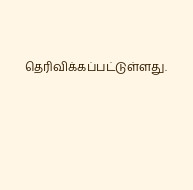தெரிவிக்கப்பட்டுள்ளது.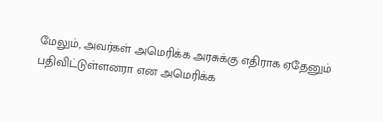மேலும், அவர்கள் அமெரிக்க அரசுக்கு எதிராக ஏதேனும் பதிவிட்டுள்ளனரா என அமெரிக்க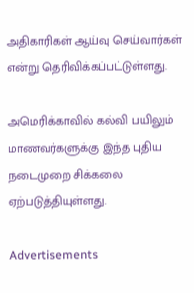அதிகாரிகள் ஆய்வு செய்வார்கள் என்று தெரிவிக்கப்பட்டுள்ளது.

அமெரிக்காவில் கல்வி பயிலும் மாணவர்களுக்கு இந்த புதிய நடைமுறை சிக்கலை ஏற்படுத்தியுள்ளது.

Advertisements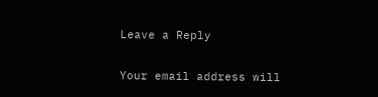Leave a Reply

Your email address will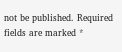not be published. Required fields are marked *